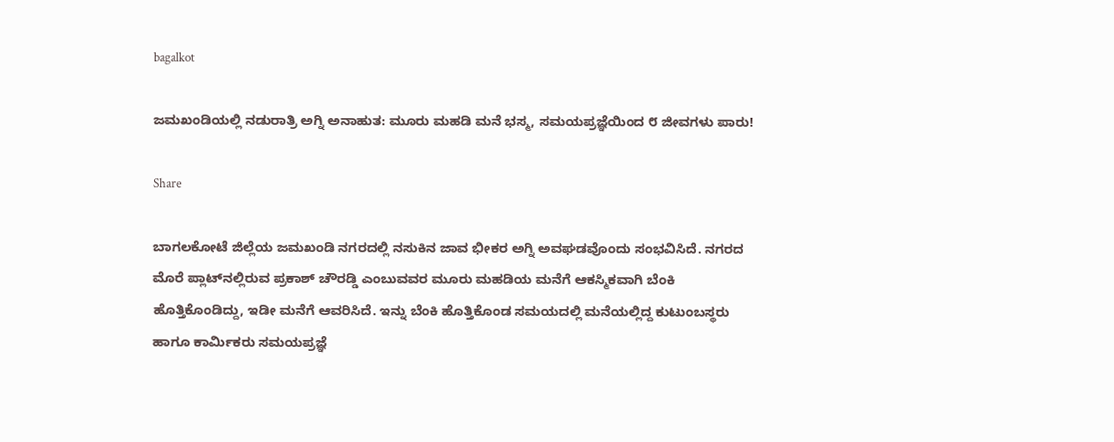bagalkot

ಜಮಖಂಡಿಯಲ್ಲಿ ನಡುರಾತ್ರಿ ಅಗ್ನಿ ಅನಾಹುತ: ಮೂರು ಮಹಡಿ ಮನೆ ಭಸ್ಮ, ಸಮಯಪ್ರಜ್ಞೆಯಿಂದ ೮ ಜೀವಗಳು ಪಾರು!

Share

ಬಾಗಲಕೋಟೆ ಜಿಲ್ಲೆಯ ಜಮಖಂಡಿ ನಗರದಲ್ಲಿ ನಸುಕಿನ ಜಾವ ಭೀಕರ ಅಗ್ನಿ ಅವಘಡವೊಂದು ಸಂಭವಿಸಿದೆ. ನಗರದ ಮೊರೆ ಪ್ಲಾಟ್‌ನಲ್ಲಿರುವ ಪ್ರಕಾಶ್ ಚೌರಡ್ಡಿ ಎಂಬುವವರ ಮೂರು ಮಹಡಿಯ ಮನೆಗೆ ಆಕಸ್ಮಿಕವಾಗಿ ಬೆಂಕಿ ಹೊತ್ತಿಕೊಂಡಿದ್ದು, ಇಡೀ ಮನೆಗೆ ಆವರಿಸಿದೆ. ಇನ್ನು ಬೆಂಕಿ ಹೊತ್ತಿಕೊಂಡ ಸಮಯದಲ್ಲಿ ಮನೆಯಲ್ಲಿದ್ದ ಕುಟುಂಬಸ್ಥರು ಹಾಗೂ ಕಾರ್ಮಿಕರು ಸಮಯಪ್ರಜ್ಞೆ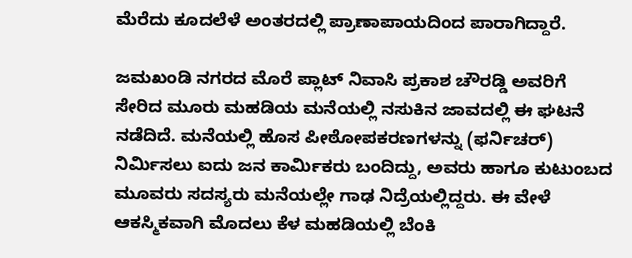ಮೆರೆದು ಕೂದಲೆಳೆ ಅಂತರದಲ್ಲಿ ಪ್ರಾಣಾಪಾಯದಿಂದ ಪಾರಾಗಿದ್ದಾರೆ.

ಜಮಖಂಡಿ ನಗರದ ಮೊರೆ ಪ್ಲಾಟ್ ನಿವಾಸಿ ಪ್ರಕಾಶ ಚೌರಡ್ಡಿ ಅವರಿಗೆ ಸೇರಿದ ಮೂರು ಮಹಡಿಯ ಮನೆಯಲ್ಲಿ ನಸುಕಿನ ಜಾವದಲ್ಲಿ ಈ ಘಟನೆ ನಡೆದಿದೆ. ಮನೆಯಲ್ಲಿ ಹೊಸ ಪೀಠೋಪಕರಣಗಳನ್ನು (ಫರ್ನಿಚರ್) ನಿರ್ಮಿಸಲು ಐದು ಜನ ಕಾರ್ಮಿಕರು ಬಂದಿದ್ದು, ಅವರು ಹಾಗೂ ಕುಟುಂಬದ ಮೂವರು ಸದಸ್ಯರು ಮನೆಯಲ್ಲೇ ಗಾಢ ನಿದ್ರೆಯಲ್ಲಿದ್ದರು. ಈ ವೇಳೆ ಆಕಸ್ಮಿಕವಾಗಿ ಮೊದಲು ಕೆಳ ಮಹಡಿಯಲ್ಲಿ ಬೆಂಕಿ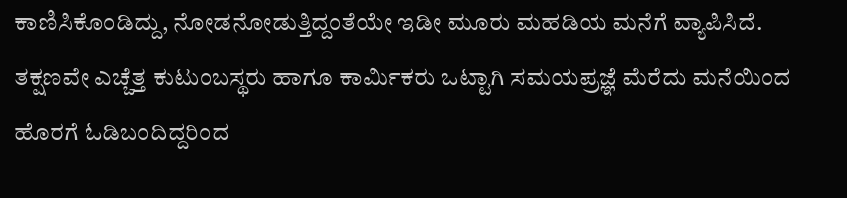ಕಾಣಿಸಿಕೊಂಡಿದ್ದು, ನೋಡನೋಡುತ್ತಿದ್ದಂತೆಯೇ ಇಡೀ ಮೂರು ಮಹಡಿಯ ಮನೆಗೆ ವ್ಯಾಪಿಸಿದೆ. ತಕ್ಷಣವೇ ಎಚ್ಚೆತ್ತ ಕುಟುಂಬಸ್ಥರು ಹಾಗೂ ಕಾರ್ಮಿಕರು ಒಟ್ಟಾಗಿ ಸಮಯಪ್ರಜ್ಞೆ ಮೆರೆದು ಮನೆಯಿಂದ ಹೊರಗೆ ಓಡಿಬಂದಿದ್ದರಿಂದ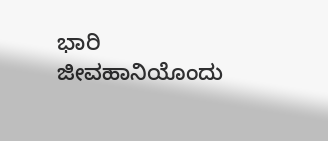ಭಾರಿ ಜೀವಹಾನಿಯೊಂದು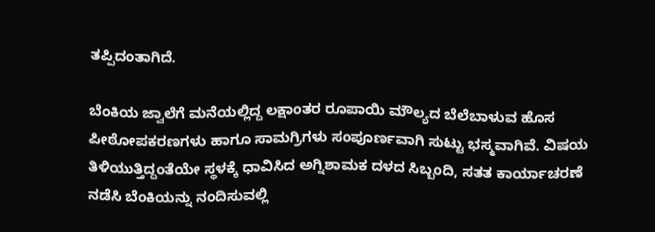ತಪ್ಪಿದಂತಾಗಿದೆ.

ಬೆಂಕಿಯ ಜ್ವಾಲೆಗೆ ಮನೆಯಲ್ಲಿದ್ದ ಲಕ್ಷಾಂತರ ರೂಪಾಯಿ ಮೌಲ್ಯದ ಬೆಲೆಬಾಳುವ ಹೊಸ ಪೀಠೋಪಕರಣಗಳು ಹಾಗೂ ಸಾಮಗ್ರಿಗಳು ಸಂಪೂರ್ಣವಾಗಿ ಸುಟ್ಟು ಭಸ್ಮವಾಗಿವೆ. ವಿಷಯ ತಿಳಿಯುತ್ತಿದ್ದಂತೆಯೇ ಸ್ಥಳಕ್ಕೆ ಧಾವಿಸಿದ ಅಗ್ನಿಶಾಮಕ ದಳದ ಸಿಬ್ಬಂದಿ, ಸತತ ಕಾರ್ಯಾಚರಣೆ ನಡೆಸಿ ಬೆಂಕಿಯನ್ನು ನಂದಿಸುವಲ್ಲಿ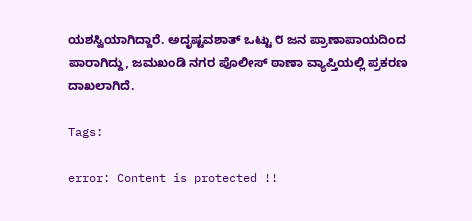ಯಶಸ್ವಿಯಾಗಿದ್ದಾರೆ. ಅದೃಷ್ಟವಶಾತ್ ಒಟ್ಟು ೮ ಜನ ಪ್ರಾಣಾಪಾಯದಿಂದ ಪಾರಾಗಿದ್ದು, ಜಮಖಂಡಿ ನಗರ ಪೊಲೀಸ್ ಠಾಣಾ ವ್ಯಾಪ್ತಿಯಲ್ಲಿ ಪ್ರಕರಣ ದಾಖಲಾಗಿದೆ.

Tags:

error: Content is protected !!